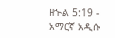ዘኍል 5:19 - አማርኛ አዲሱ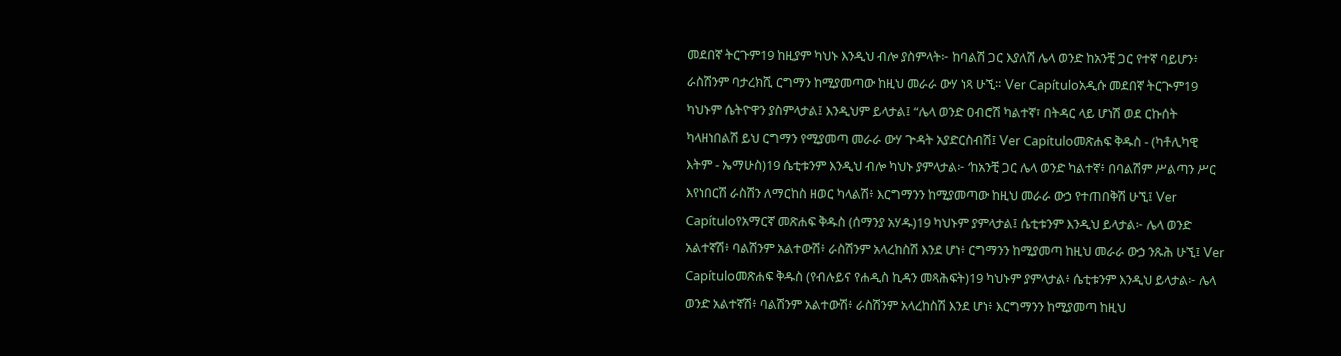መደበኛ ትርጉም19 ከዚያም ካህኑ እንዲህ ብሎ ያስምላት፦ ከባልሽ ጋር እያለሽ ሌላ ወንድ ከአንቺ ጋር የተኛ ባይሆን፥ ራስሽንም ባታረክሺ ርግማን ከሚያመጣው ከዚህ መራራ ውሃ ነጻ ሁኚ። Ver Capítuloአዲሱ መደበኛ ትርጒም19 ካህኑም ሴትዮዋን ያስምላታል፤ እንዲህም ይላታል፤ “ሌላ ወንድ ዐብሮሽ ካልተኛ፣ በትዳር ላይ ሆነሽ ወደ ርኩሰት ካላዘነበልሽ ይህ ርግማን የሚያመጣ መራራ ውሃ ጕዳት አያድርስብሽ፤ Ver Capítuloመጽሐፍ ቅዱስ - (ካቶሊካዊ እትም - ኤማሁስ)19 ሴቲቱንም እንዲህ ብሎ ካህኑ ያምላታል፦ ‘ከአንቺ ጋር ሌላ ወንድ ካልተኛ፥ በባልሽም ሥልጣን ሥር እየነበርሽ ራስሽን ለማርከስ ዘወር ካላልሽ፥ እርግማንን ከሚያመጣው ከዚህ መራራ ውኃ የተጠበቅሽ ሁኚ፤ Ver Capítuloየአማርኛ መጽሐፍ ቅዱስ (ሰማንያ አሃዱ)19 ካህኑም ያምላታል፤ ሴቲቱንም እንዲህ ይላታል፦ ሌላ ወንድ አልተኛሽ፥ ባልሽንም አልተውሽ፥ ራስሽንም አላረከስሽ እንደ ሆነ፥ ርግማንን ከሚያመጣ ከዚህ መራራ ውኃ ንጹሕ ሁኚ፤ Ver Capítuloመጽሐፍ ቅዱስ (የብሉይና የሐዲስ ኪዳን መጻሕፍት)19 ካህኑም ያምላታል፥ ሴቲቱንም እንዲህ ይላታል፦ ሌላ ወንድ አልተኛሽ፥ ባልሽንም አልተውሽ፥ ራስሽንም አላረከስሽ እንደ ሆነ፥ እርግማንን ከሚያመጣ ከዚህ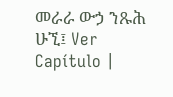መራራ ውኃ ንጹሕ ሁኚ፤ Ver Capítulo |